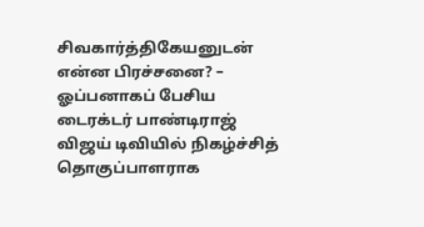சிவகார்த்திகேயனுடன் என்ன பிரச்சனை? – ஓப்பனாகப் பேசிய டைரக்டர் பாண்டிராஜ்
விஜய் டிவியில் நிகழ்ச்சித் தொகுப்பாளராக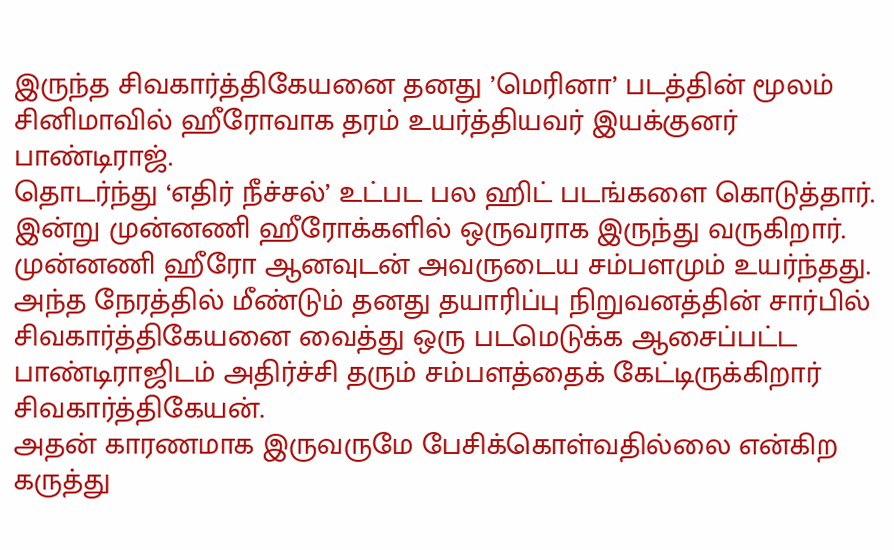இருந்த சிவகார்த்திகேயனை தனது ’மெரினா’ படத்தின் மூலம் சினிமாவில் ஹீரோவாக தரம் உயர்த்தியவர் இயக்குனர் பாண்டிராஜ்.
தொடர்ந்து ‘எதிர் நீச்சல்’ உட்பட பல ஹிட் படங்களை கொடுத்தார். இன்று முன்னணி ஹீரோக்களில் ஒருவராக இருந்து வருகிறார்.
முன்னணி ஹீரோ ஆனவுடன் அவருடைய சம்பளமும் உயர்ந்தது. அந்த நேரத்தில் மீண்டும் தனது தயாரிப்பு நிறுவனத்தின் சார்பில் சிவகார்த்திகேயனை வைத்து ஒரு படமெடுக்க ஆசைப்பட்ட பாண்டிராஜிடம் அதிர்ச்சி தரும் சம்பளத்தைக் கேட்டிருக்கிறார் சிவகார்த்திகேயன்.
அதன் காரணமாக இருவருமே பேசிக்கொள்வதில்லை என்கிற கருத்து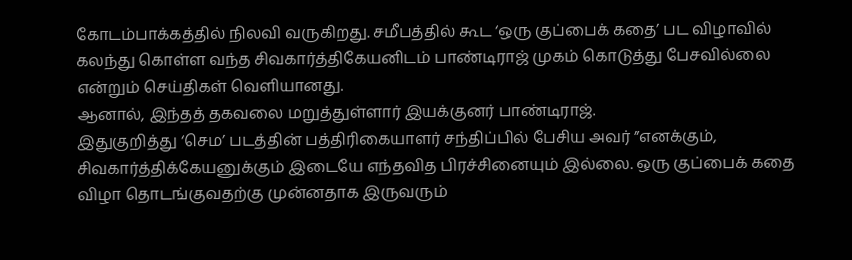கோடம்பாக்கத்தில் நிலவி வருகிறது. சமீபத்தில் கூட ‘ஒரு குப்பைக் கதை’ பட விழாவில் கலந்து கொள்ள வந்த சிவகார்த்திகேயனிடம் பாண்டிராஜ் முகம் கொடுத்து பேசவில்லை என்றும் செய்திகள் வெளியானது.
ஆனால், இந்தத் தகவலை மறுத்துள்ளார் இயக்குனர் பாண்டிராஜ்.
இதுகுறித்து ‘செம’ படத்தின் பத்திரிகையாளர் சந்திப்பில் பேசிய அவர் ”எனக்கும், சிவகார்த்திக்கேயனுக்கும் இடையே எந்தவித பிரச்சினையும் இல்லை. ஒரு குப்பைக் கதை விழா தொடங்குவதற்கு முன்னதாக இருவரும்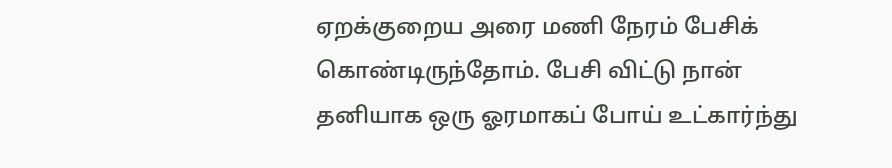ஏறக்குறைய அரை மணி நேரம் பேசிக் கொண்டிருந்தோம். பேசி விட்டு நான் தனியாக ஒரு ஓரமாகப் போய் உட்கார்ந்து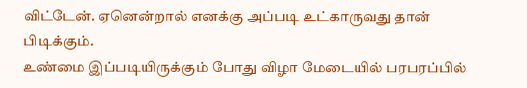விட்டேன். ஏனென்றால் எனக்கு அப்படி உட்காருவது தான் பிடிக்கும்.
உண்மை இப்படியிருக்கும் போது விழா மேடையில் பரபரப்பில்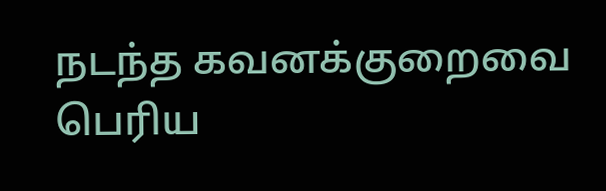நடந்த கவனக்குறைவை பெரிய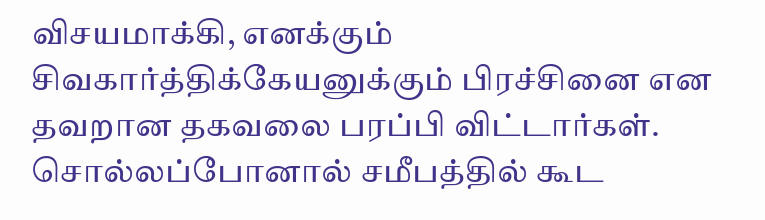விசயமாக்கி, எனக்கும் சிவகார்த்திக்கேயனுக்கும் பிரச்சினை என தவறான தகவலை பரப்பி விட்டார்கள். சொல்லப்போனால் சமீபத்தில் கூட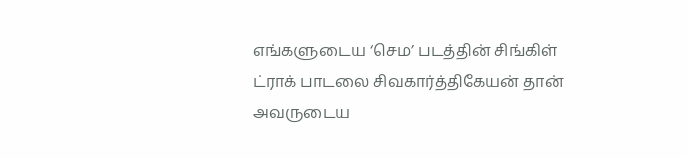எங்களுடைய ‘செம’ படத்தின் சிங்கிள் ட்ராக் பாடலை சிவகார்த்திகேயன் தான் அவருடைய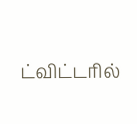ட்விட்டரில்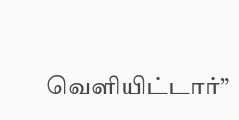வெளியிட்டார்”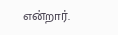என்றார்.